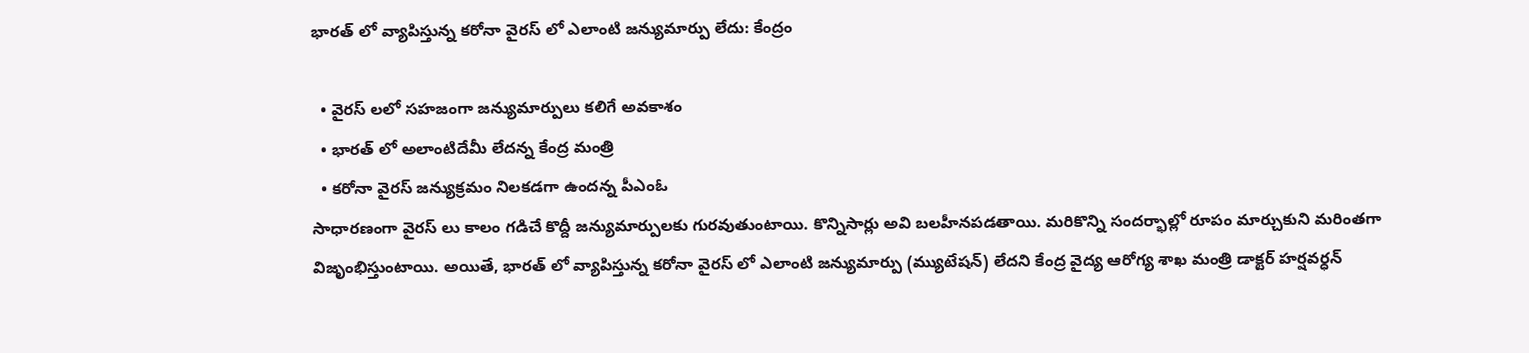భారత్ లో వ్యాపిస్తున్న కరోనా వైరస్ లో ఎలాంటి జన్యుమార్పు లేదు: కేంద్రం

  • వైరస్ లలో సహజంగా జన్యుమార్పులు కలిగే అవకాశం
  • భారత్ లో అలాంటిదేమీ లేదన్న కేంద్ర మంత్రి
  • కరోనా వైరస్ జన్యుక్రమం నిలకడగా ఉందన్న పీఎంఓ
సాధారణంగా వైరస్ లు కాలం గడిచే కొద్దీ జన్యుమార్పులకు గురవుతుంటాయి. కొన్నిసార్లు అవి బలహీనపడతాయి. మరికొన్ని సందర్భాల్లో రూపం మార్చుకుని మరింతగా విజృంభిస్తుంటాయి. అయితే, భారత్ లో వ్యాపిస్తున్న కరోనా వైరస్ లో ఎలాంటి జన్యుమార్పు (మ్యుటేషన్) లేదని కేంద్ర వైద్య ఆరోగ్య శాఖ మంత్రి డాక్టర్ హర్షవర్ధన్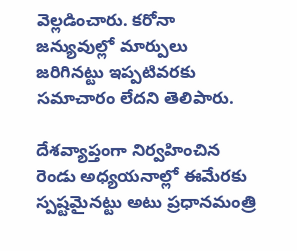వెల్లడించారు. కరోనా జన్యువుల్లో మార్పులు జరిగినట్టు ఇప్పటివరకు సమాచారం లేదని తెలిపారు.

దేశవ్యాప్తంగా నిర్వహించిన రెండు అధ్యయనాల్లో ఈమేరకు స్పష్టమైనట్టు అటు ప్రధానమంత్రి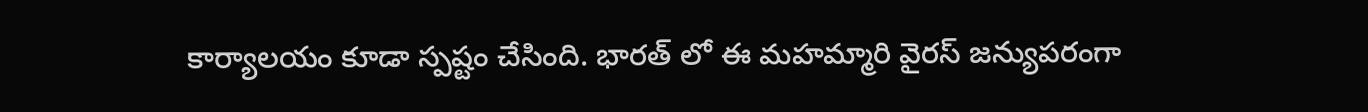కార్యాలయం కూడా స్పష్టం చేసింది. భారత్ లో ఈ మహమ్మారి వైరస్ జన్యుపరంగా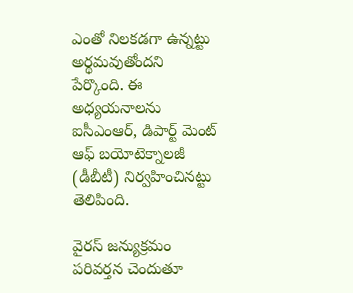ఎంతో నిలకడగా ఉన్నట్టు అర్థమవుతోందని పేర్కొంది. ఈ అధ్యయనాలను ఐసీఎంఆర్, డిపార్ట్ మెంట్ ఆఫ్ బయోటెక్నాలజీ (డీబీటీ) నిర్వహించినట్టు తెలిపింది.

వైరస్ జన్యుక్రమం పరివర్తన చెందుతూ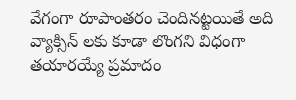వేగంగా రూపాంతరం చెందినట్టయితే అది వ్యాక్సిన్ లకు కూడా లొంగని విధంగా తయారయ్యే ప్రమాదం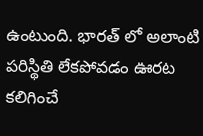ఉంటుంది. భారత్ లో అలాంటి పరిస్థితి లేకపోవడం ఊరట కలిగించే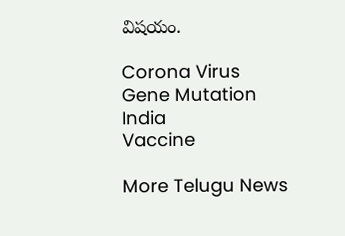విషయం.

Corona Virus
Gene Mutation
India
Vaccine

More Telugu News